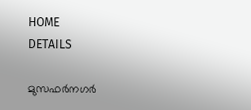HOME
DETAILS

മുസഫര്‍നഗര്‍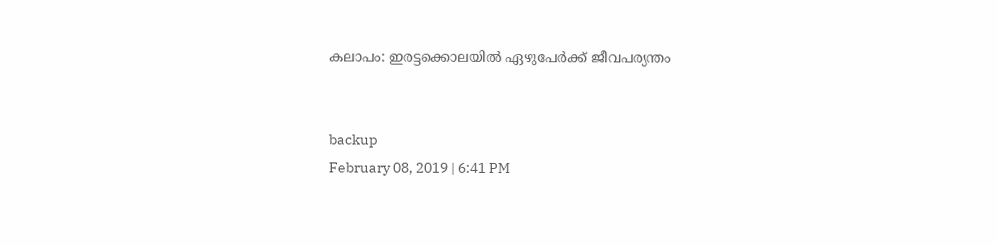കലാപം: ഇരട്ടക്കൊലയില്‍ ഏഴുപേര്‍ക്ക് ജീവപര്യന്തം


backup
February 08, 2019 | 6:41 PM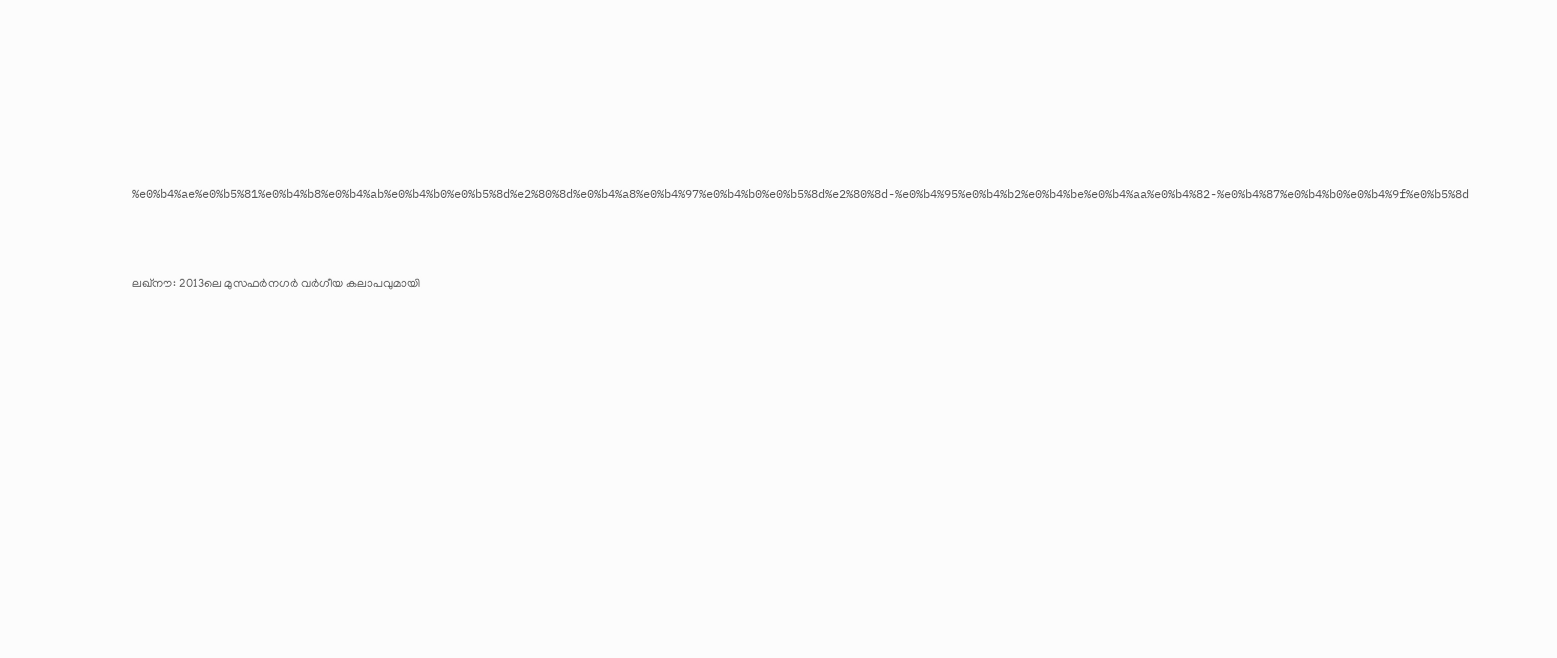%e0%b4%ae%e0%b5%81%e0%b4%b8%e0%b4%ab%e0%b4%b0%e0%b5%8d%e2%80%8d%e0%b4%a8%e0%b4%97%e0%b4%b0%e0%b5%8d%e2%80%8d-%e0%b4%95%e0%b4%b2%e0%b4%be%e0%b4%aa%e0%b4%82-%e0%b4%87%e0%b4%b0%e0%b4%9f%e0%b5%8d



ലഖ്‌നൗ: 2013ലെ മുസഫര്‍നഗര്‍ വര്‍ഗീയ കലാപവുമായി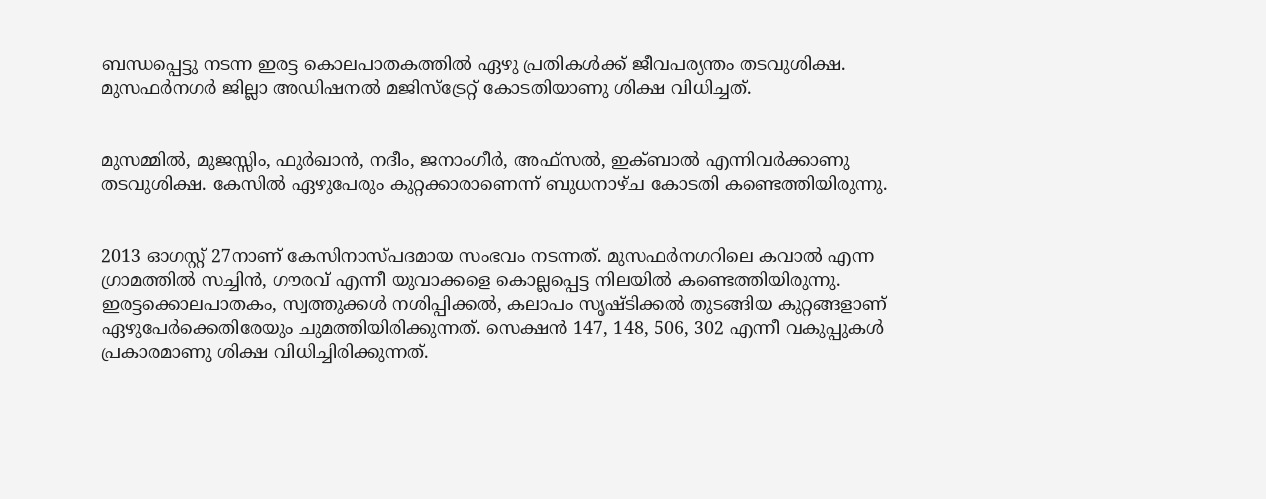ബന്ധപ്പെട്ടു നടന്ന ഇരട്ട കൊലപാതകത്തില്‍ ഏഴു പ്രതികള്‍ക്ക് ജീവപര്യന്തം തടവുശിക്ഷ. മുസഫര്‍നഗര്‍ ജില്ലാ അഡിഷനല്‍ മജിസ്‌ട്രേറ്റ് കോടതിയാണു ശിക്ഷ വിധിച്ചത്.


മുസമ്മില്‍, മുജസ്സിം, ഫുര്‍ഖാന്‍, നദീം, ജനാംഗീര്‍, അഫ്‌സല്‍, ഇക്ബാല്‍ എന്നിവര്‍ക്കാണു തടവുശിക്ഷ. കേസില്‍ ഏഴുപേരും കുറ്റക്കാരാണെന്ന് ബുധനാഴ്ച കോടതി കണ്ടെത്തിയിരുന്നു.


2013 ഓഗസ്റ്റ് 27നാണ് കേസിനാസ്പദമായ സംഭവം നടന്നത്. മുസഫര്‍നഗറിലെ കവാല്‍ എന്ന ഗ്രാമത്തില്‍ സച്ചിന്‍, ഗൗരവ് എന്നീ യുവാക്കളെ കൊല്ലപ്പെട്ട നിലയില്‍ കണ്ടെത്തിയിരുന്നു. ഇരട്ടക്കൊലപാതകം, സ്വത്തുക്കള്‍ നശിപ്പിക്കല്‍, കലാപം സൃഷ്ടിക്കല്‍ തുടങ്ങിയ കുറ്റങ്ങളാണ് ഏഴുപേര്‍ക്കെതിരേയും ചുമത്തിയിരിക്കുന്നത്. സെക്ഷന്‍ 147, 148, 506, 302 എന്നീ വകുപ്പുകള്‍ പ്രകാരമാണു ശിക്ഷ വിധിച്ചിരിക്കുന്നത്.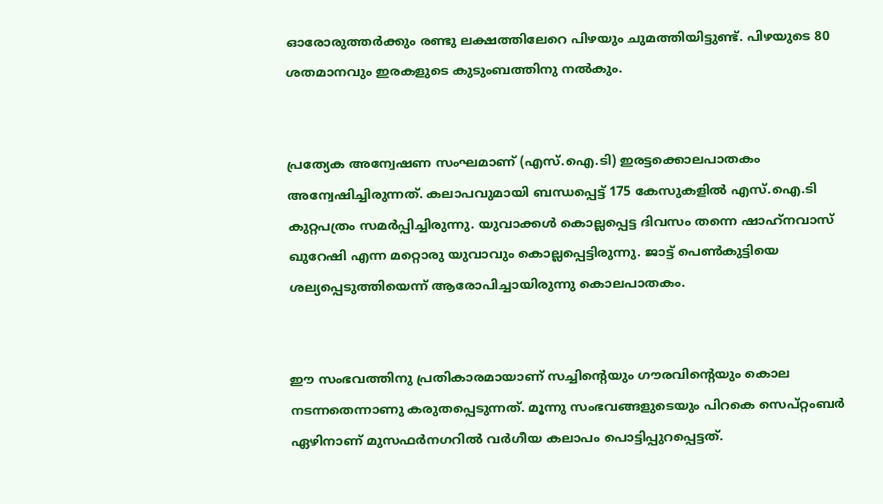ഓരോരുത്തര്‍ക്കും രണ്ടു ലക്ഷത്തിലേറെ പിഴയും ചുമത്തിയിട്ടുണ്ട്. പിഴയുടെ 80 ശതമാനവും ഇരകളുടെ കുടുംബത്തിനു നല്‍കും.


പ്രത്യേക അന്വേഷണ സംഘമാണ് (എസ്.ഐ.ടി) ഇരട്ടക്കൊലപാതകം അന്വേഷിച്ചിരുന്നത്. കലാപവുമായി ബന്ധപ്പെട്ട് 175 കേസുകളില്‍ എസ്.ഐ.ടി കുറ്റപത്രം സമര്‍പ്പിച്ചിരുന്നു. യുവാക്കള്‍ കൊല്ലപ്പെട്ട ദിവസം തന്നെ ഷാഹ്‌നവാസ് ഖുറേഷി എന്ന മറ്റൊരു യുവാവും കൊല്ലപ്പെട്ടിരുന്നു. ജാട്ട് പെണ്‍കുട്ടിയെ ശല്യപ്പെടുത്തിയെന്ന് ആരോപിച്ചായിരുന്നു കൊലപാതകം.


ഈ സംഭവത്തിനു പ്രതികാരമായാണ് സച്ചിന്റെയും ഗൗരവിന്റെയും കൊല നടന്നതെന്നാണു കരുതപ്പെടുന്നത്. മൂന്നു സംഭവങ്ങളുടെയും പിറകെ സെപ്റ്റംബര്‍ ഏഴിനാണ് മുസഫര്‍നഗറില്‍ വര്‍ഗീയ കലാപം പൊട്ടിപ്പുറപ്പെട്ടത്.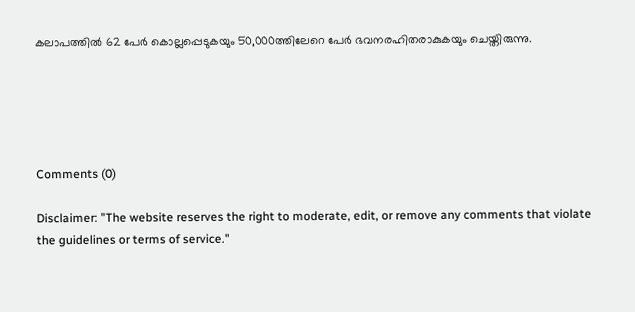കലാപത്തില്‍ 62 പേര്‍ കൊല്ലപ്പെടുകയും 50,000ത്തിലേറെ പേര്‍ ഭവനരഹിതരാകുകയും ചെയ്തിരുന്നു.





Comments (0)

Disclaimer: "The website reserves the right to moderate, edit, or remove any comments that violate the guidelines or terms of service."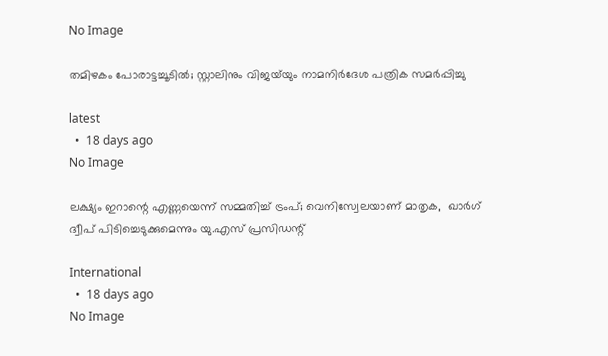No Image

തമിഴകം പോരാട്ടച്ചൂടിൽ; സ്റ്റാലിനും വിജയ്‌യും നാമനിർദേശ പത്രിക സമർപ്പിച്ചു

latest
  •  18 days ago
No Image

ലക്ഷ്യം ഇറാന്റെ എണ്ണയെന്ന് സമ്മതിച്ച് ട്രംപ്; വെനിസ്വേലയാണ് മാതൃക,  ഖാര്‍ഗ് ദ്വീപ് പിടിച്ചെടുക്കുമെന്നും യു.എസ് പ്രസിഡന്റ്

International
  •  18 days ago
No Image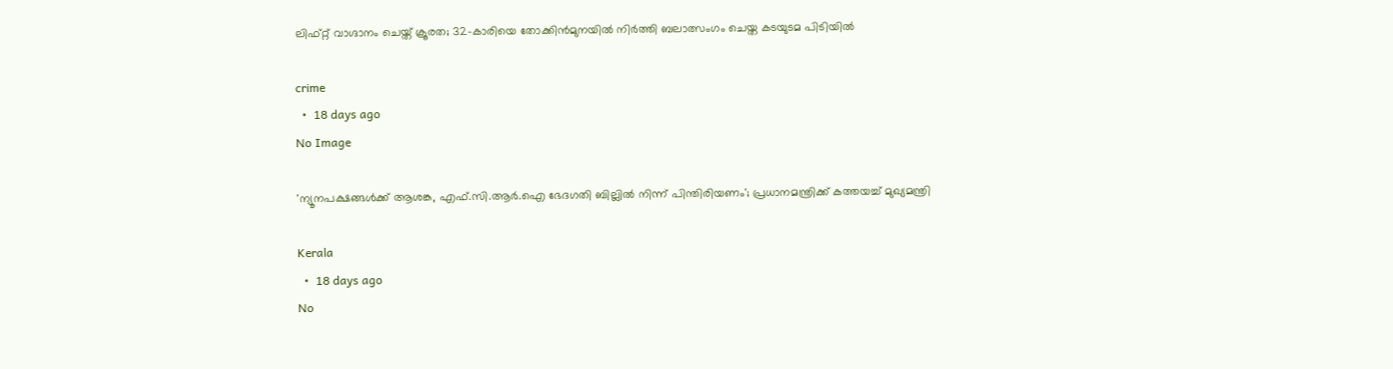ലിഫ്റ്റ് വാഗ്ദാനം ചെയ്ത് ക്രൂരത; 32-കാരിയെ തോക്കിൻമുനയിൽ നിർത്തി ബലാത്സംഗം ചെയ്ത കടയുടമ പിടിയിൽ

crime
  •  18 days ago
No Image

'ന്യൂനപക്ഷങ്ങള്‍ക്ക് ആശങ്ക, എഫ്.സി.ആര്‍.ഐ ഭേദഗതി ബില്ലില്‍ നിന്ന് പിന്തിരിയണം'; പ്രധാനമന്ത്രിക്ക് കത്തയച്ച് മുഖ്യമന്ത്രി

Kerala
  •  18 days ago
No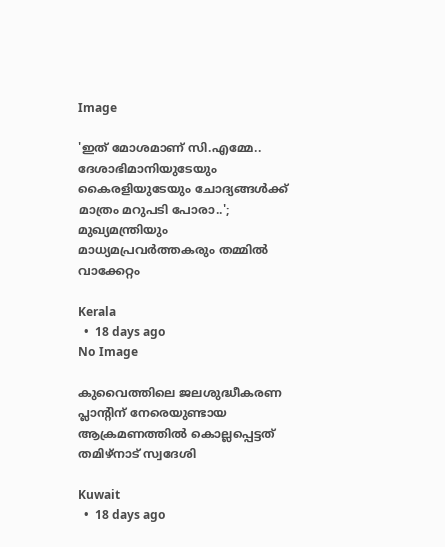Image

'ഇത് മോശമാണ് സി.എമ്മേ.. ദേശാഭിമാനിയുടേയും കൈരളിയുടേയും ചോദ്യങ്ങള്‍ക്ക് മാത്രം മറുപടി പോരാ..'; മുഖ്യമന്ത്രിയും മാധ്യമപ്രവര്‍ത്തകരും തമ്മില്‍ വാക്കേറ്റം

Kerala
  •  18 days ago
No Image

കുവൈത്തിലെ ജലശുദ്ധീകരണ പ്ലാന്റിന് നേരെയുണ്ടായ ആക്രമണത്തില്‍ കൊല്ലപ്പെട്ടത് തമിഴ്‌നാട് സ്വദേശി

Kuwait
  •  18 days ago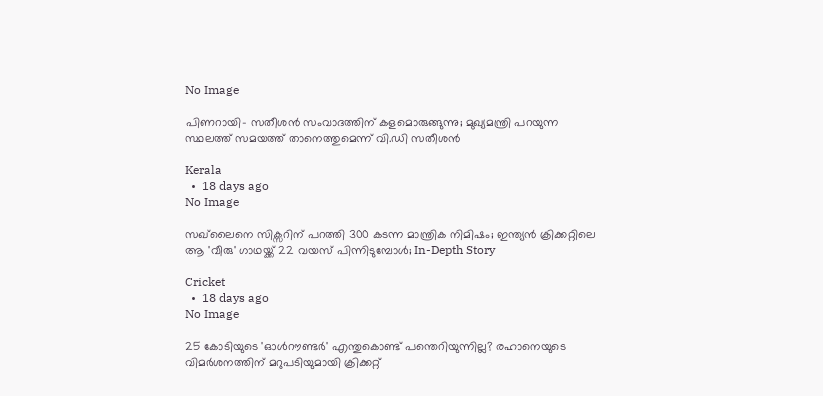No Image

പിണറായി- സതീശന്‍ സംവാദത്തിന് കളമൊരുങ്ങുന്നു; മുഖ്യമന്ത്രി പറയുന്ന സ്ഥലത്ത് സമയത്ത് താനെത്തുമെന്ന് വി.ഡി സതീശന്‍

Kerala
  •  18 days ago
No Image

സഖ്‌ലൈനെ സിക്സറിന് പറത്തി 300 കടന്ന മാന്ത്രിക നിമിഷം; ഇന്ത്യൻ ക്രിക്കറ്റിലെ ആ 'വീരു' ഗാഥയ്ക്ക് 22 വയസ് പിന്നിടുമ്പോൾ; In-Depth Story

Cricket
  •  18 days ago
No Image

25 കോടിയുടെ 'ഓൾറൗണ്ടർ' എന്തുകൊണ്ട് പന്തെറിയുന്നില്ല? രഹാനെയുടെ വിമർശനത്തിന് മറുപടിയുമായി ക്രിക്കറ്റ്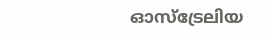ഓസ്‌ട്രേലിയ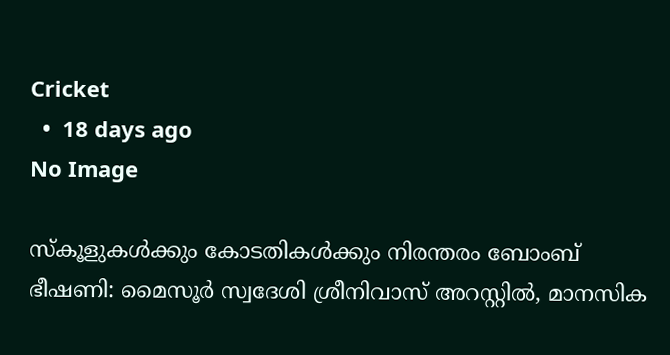Cricket
  •  18 days ago
No Image

സ്‌കൂളുകള്‍ക്കും കോടതികള്‍ക്കും നിരന്തരം ബോംബ് ഭീഷണി: മൈസൂര്‍ സ്വദേശി ശ്രീനിവാസ് അറസ്റ്റില്‍, മാനസിക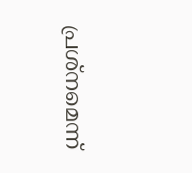പ്രശ്‌നമെന്ന്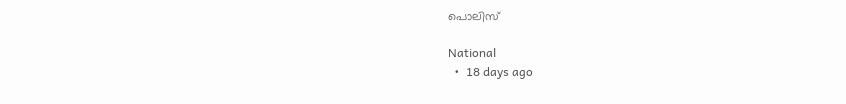പൊലിസ്

National
  •  18 days ago